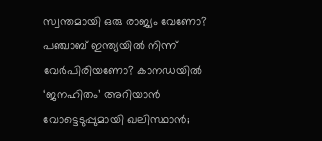സ്വന്തമായി ഒരു രാജ്യം വേണോ? പഞ്ചാബ് ഇന്ത്യയില്‍ നിന്ന് വേര്‍പിരിയണോ? കാനഡയില്‍ ‘ജനഹിതം’ അറിയാന്‍ വോട്ടെടുപ്പുമായി ഖലിസ്ഥാന്‍;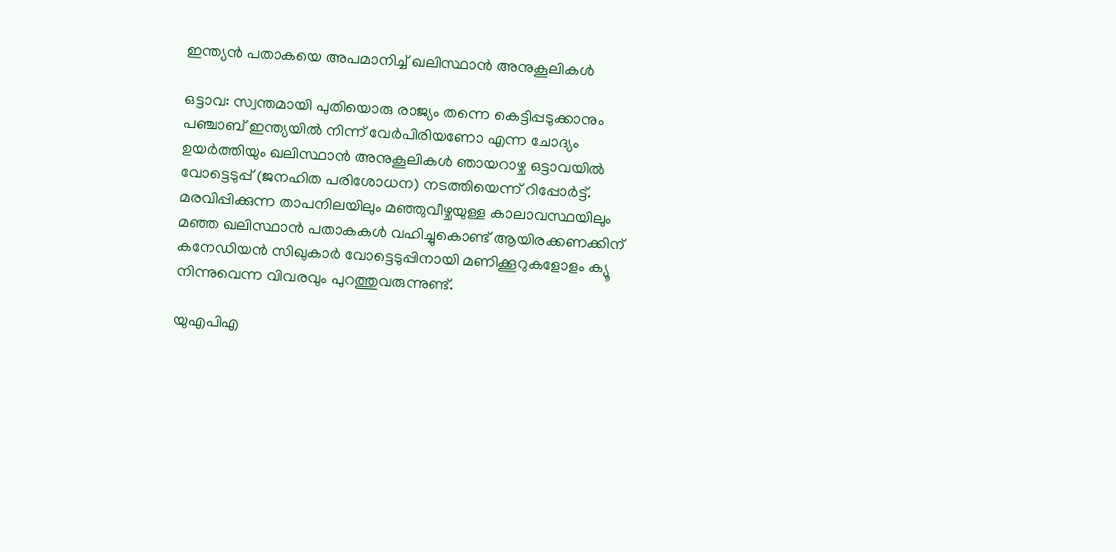ഇന്ത്യൻ പതാകയെ അപമാനിച്ച് ഖലിസ്ഥാന്‍ അനുകൂലികൾ

ഒട്ടാവ: സ്വന്തമായി പുതിയൊരു രാജ്യം തന്നെ കെട്ടിപ്പടുക്കാനും പഞ്ചാബ് ഇന്ത്യയില്‍ നിന്ന് വേര്‍പിരിയണോ എന്ന ചോദ്യം ഉയര്‍ത്തിയും ഖലിസ്ഥാന്‍ അനുകൂലികള്‍ ഞായറാഴ്ച ഒട്ടാവയില്‍ വോട്ടെടുപ്പ് (ജനഹിത പരിശോധന) നടത്തിയെന്ന് റിപ്പോര്‍ട്ട്. മരവിപ്പിക്കുന്ന താപനിലയിലും മഞ്ഞുവീഴ്ചയുള്ള കാലാവസ്ഥയിലും മഞ്ഞ ഖലിസ്ഥാന്‍ പതാകകള്‍ വഹിച്ചുകൊണ്ട് ആയിരക്കണക്കിന് കനേഡിയന്‍ സിഖുകാര്‍ വോട്ടെടുപ്പിനായി മണിക്കൂറുകളോളം ക്യൂ നിന്നുവെന്ന വിവരവും പുറത്തുവരുന്നുണ്ട്.

യുഎപിഎ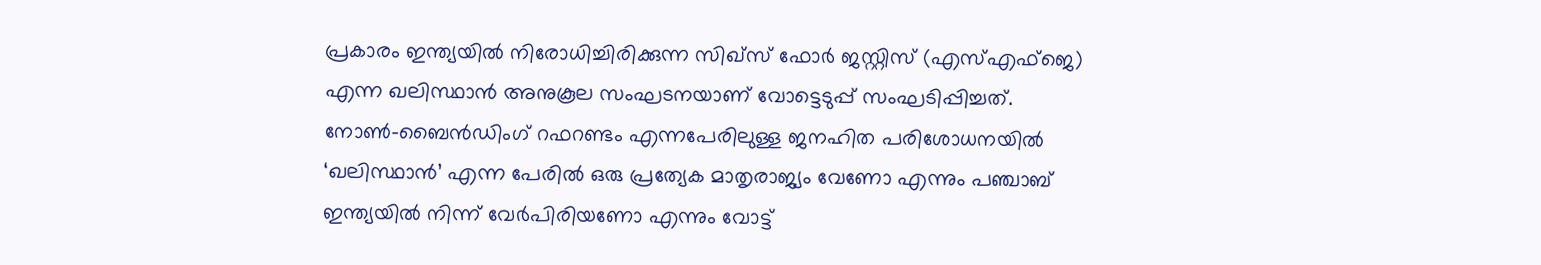പ്രകാരം ഇന്ത്യയില്‍ നിരോധിച്ചിരിക്കുന്ന സിഖ്‌സ് ഫോര്‍ ജസ്റ്റിസ് (എസ്എഫ്‌ജെ) എന്ന ഖലിസ്ഥാന്‍ അനുകൂല സംഘടനയാണ് വോട്ടെടുപ്പ് സംഘടിപ്പിച്ചത്. നോണ്‍-ബൈന്‍ഡിംഗ് റഫറണ്ടം എന്നപേരിലുള്ള ജനഹിത പരിശോധനയില്‍ ‘ഖലിസ്ഥാന്‍’ എന്ന പേരില്‍ ഒരു പ്രത്യേക മാതൃരാജ്യം വേണോ എന്നും പഞ്ചാബ് ഇന്ത്യയില്‍ നിന്ന് വേര്‍പിരിയണോ എന്നും വോട്ട്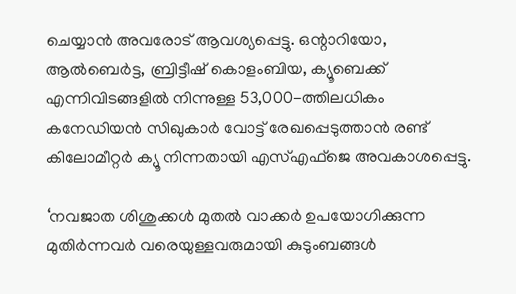ചെയ്യാന്‍ അവരോട് ആവശ്യപ്പെട്ടു. ഒന്റാറിയോ, ആല്‍ബെര്‍ട്ട, ബ്രിട്ടീഷ് കൊളംബിയ, ക്യൂബെക്ക് എന്നിവിടങ്ങളില്‍ നിന്നുള്ള 53,000-ത്തിലധികം കനേഡിയന്‍ സിഖുകാര്‍ വോട്ട് രേഖപ്പെടുത്താന്‍ രണ്ട് കിലോമീറ്റര്‍ ക്യൂ നിന്നതായി എസ്എഫ്‌ജെ അവകാശപ്പെട്ടു.

‘നവജാത ശിശുക്കള്‍ മുതല്‍ വാക്കര്‍ ഉപയോഗിക്കുന്ന മുതിര്‍ന്നവര്‍ വരെയുള്ളവരുമായി കുടുംബങ്ങള്‍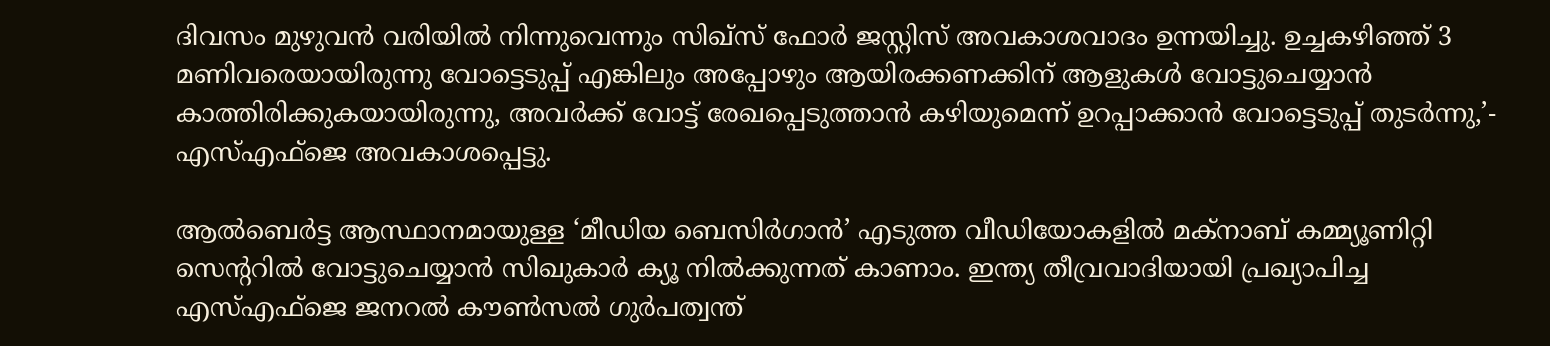ദിവസം മുഴുവന്‍ വരിയില്‍ നിന്നുവെന്നും സിഖ്‌സ് ഫോര്‍ ജസ്റ്റിസ് അവകാശവാദം ഉന്നയിച്ചു. ഉച്ചകഴിഞ്ഞ് 3 മണിവരെയായിരുന്നു വോട്ടെടുപ്പ് എങ്കിലും അപ്പോഴും ആയിരക്കണക്കിന് ആളുകള്‍ വോട്ടുചെയ്യാന്‍ കാത്തിരിക്കുകയായിരുന്നു, അവര്‍ക്ക് വോട്ട് രേഖപ്പെടുത്താന്‍ കഴിയുമെന്ന് ഉറപ്പാക്കാന്‍ വോട്ടെടുപ്പ് തുടര്‍ന്നു,’- എസ്എഫ്‌ജെ അവകാശപ്പെട്ടു.

ആല്‍ബെര്‍ട്ട ആസ്ഥാനമായുള്ള ‘മീഡിയ ബെസിര്‍ഗാന്‍’ എടുത്ത വീഡിയോകളില്‍ മക്‌നാബ് കമ്മ്യൂണിറ്റി സെന്ററില്‍ വോട്ടുചെയ്യാന്‍ സിഖുകാര്‍ ക്യൂ നില്‍ക്കുന്നത് കാണാം. ഇന്ത്യ തീവ്രവാദിയായി പ്രഖ്യാപിച്ച എസ്എഫ്‌ജെ ജനറല്‍ കൗണ്‍സല്‍ ഗുര്‍പത്വന്ത്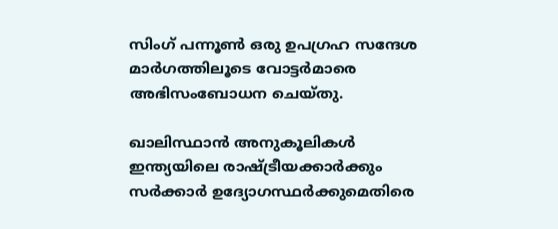സിംഗ് പന്നൂണ്‍ ഒരു ഉപഗ്രഹ സന്ദേശ മാര്‍ഗത്തിലൂടെ വോട്ടര്‍മാരെ അഭിസംബോധന ചെയ്തു.

ഖാലിസ്ഥാന്‍ അനുകൂലികള്‍ ഇന്ത്യയിലെ രാഷ്ട്രീയക്കാര്‍ക്കും സര്‍ക്കാര്‍ ഉദ്യോഗസ്ഥര്‍ക്കുമെതിരെ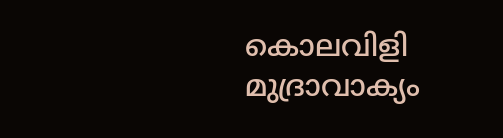കൊലവിളി മുദ്രാവാക്യം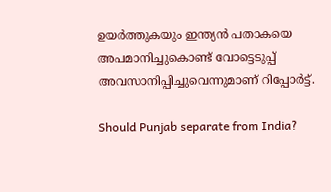ഉയര്‍ത്തുകയും ഇന്ത്യന്‍ പതാകയെ അപമാനിച്ചുകൊണ്ട് വോട്ടെടുപ്പ് അവസാനിപ്പിച്ചുവെന്നുമാണ് റിപ്പോര്‍ട്ട്.

Should Punjab separate from India?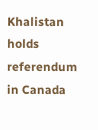Khalistan holds referendum in Canada